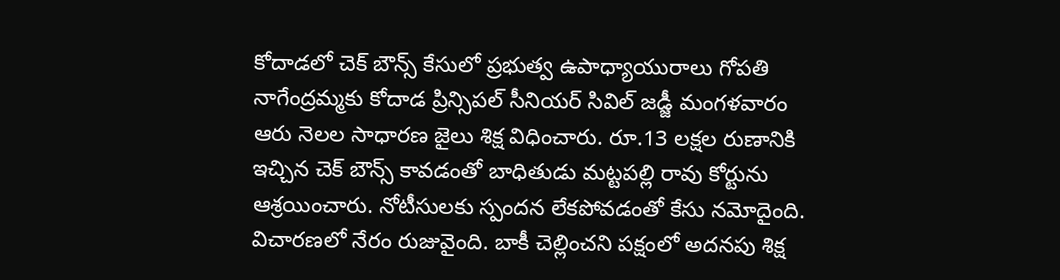కోదాడలో చెక్ బౌన్స్ కేసులో ప్రభుత్వ ఉపాధ్యాయురాలు గోపతి నాగేంద్రమ్మకు కోదాడ ప్రిన్సిపల్ సీనియర్ సివిల్ జడ్జీ మంగళవారం ఆరు నెలల సాధారణ జైలు శిక్ష విధించారు. రూ.13 లక్షల రుణానికి ఇచ్చిన చెక్ బౌన్స్ కావడంతో బాధితుడు మట్టపల్లి రావు కోర్టును ఆశ్రయించారు. నోటీసులకు స్పందన లేకపోవడంతో కేసు నమోదైంది. విచారణలో నేరం రుజువైంది. బాకీ చెల్లించని పక్షంలో అదనపు శిక్ష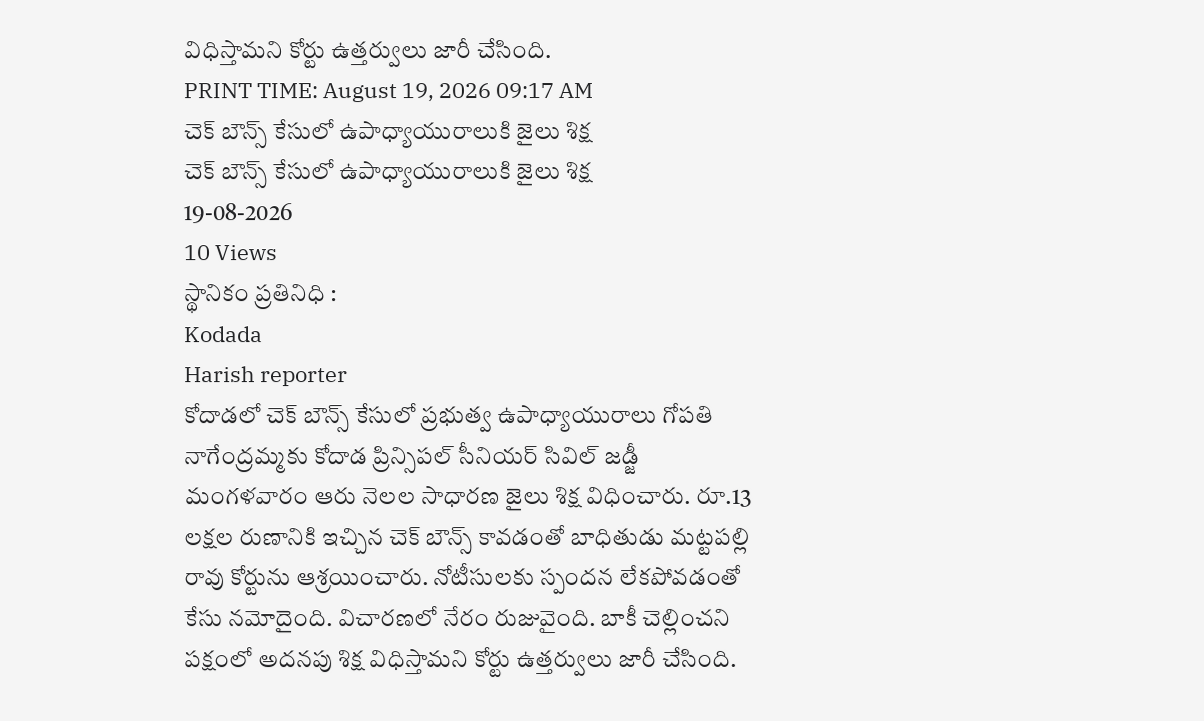విధిస్తామని కోర్టు ఉత్తర్వులు జారీ చేసింది.
PRINT TIME: August 19, 2026 09:17 AM
చెక్ బౌన్స్ కేసులో ఉపాధ్యాయురాలుకి జైలు శిక్ష
చెక్ బౌన్స్ కేసులో ఉపాధ్యాయురాలుకి జైలు శిక్ష
19-08-2026
10 Views
స్థానికం ప్రతినిధి :
Kodada
Harish reporter
కోదాడలో చెక్ బౌన్స్ కేసులో ప్రభుత్వ ఉపాధ్యాయురాలు గోపతి నాగేంద్రమ్మకు కోదాడ ప్రిన్సిపల్ సీనియర్ సివిల్ జడ్జీ మంగళవారం ఆరు నెలల సాధారణ జైలు శిక్ష విధించారు. రూ.13 లక్షల రుణానికి ఇచ్చిన చెక్ బౌన్స్ కావడంతో బాధితుడు మట్టపల్లి రావు కోర్టును ఆశ్రయించారు. నోటీసులకు స్పందన లేకపోవడంతో కేసు నమోదైంది. విచారణలో నేరం రుజువైంది. బాకీ చెల్లించని పక్షంలో అదనపు శిక్ష విధిస్తామని కోర్టు ఉత్తర్వులు జారీ చేసింది.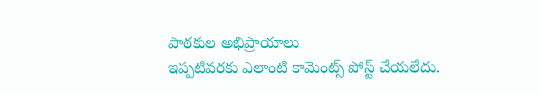పాఠకుల అభిప్రాయాలు
ఇప్పటివరకు ఎలాంటి కామెంట్స్ పోస్ట్ చేయలేదు.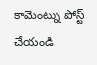కామెంట్ను పోస్ట్ చేయండి